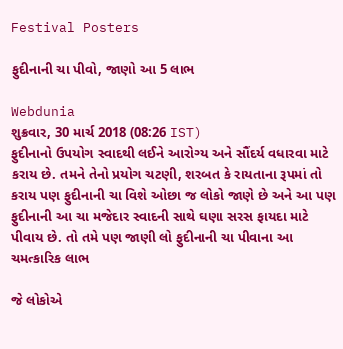Festival Posters

ફુદીનાની ચા પીવો, જાણો આ 5 લાભ

Webdunia
શુક્રવાર, 30 માર્ચ 2018 (08:26 IST)
ફુદીનાનો ઉપયોગ સ્વાદથી લઈને આરોગ્ય અને સૌંદર્ય વધારવા માટે કરાય છે. તમને તેનો પ્રયોગ ચટણી, શરબત કે રાયતાના રૂપમાં તો કરાય પણ ફુદીનાની ચા વિશે ઓછા જ લોકો જાણે છે અને આ પણ ફુદીનાની આ ચા મજેદાર સ્વાદની સાથે ઘણા સરસ ફાયદા માટે પીવાય છે. તો તમે પણ જાણી લો ફુદીનાની ચા પીવાના આ ચમત્કારિક લાભ

જે લોકોએ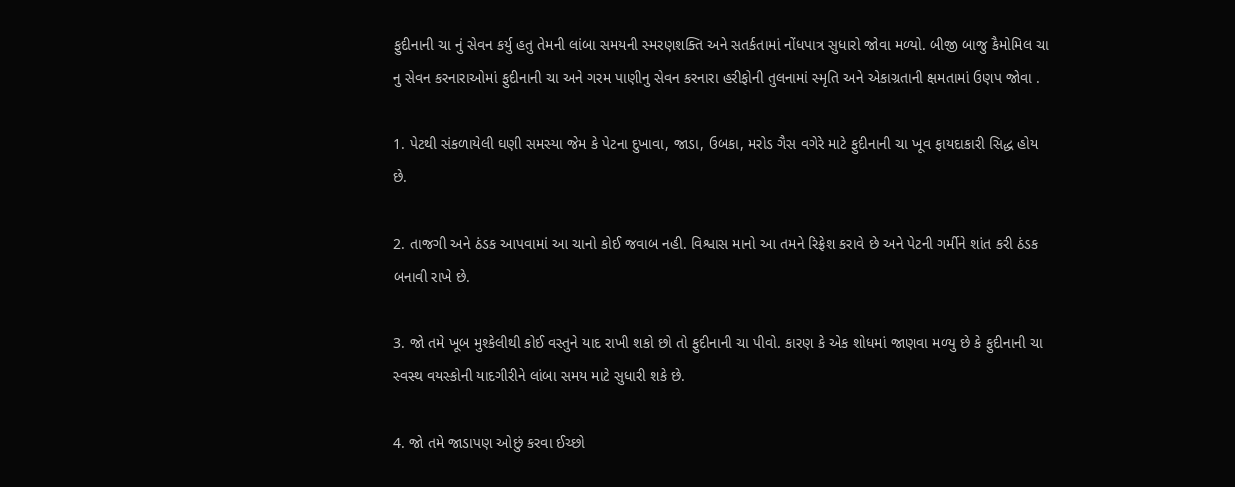ફુદીનાની ચા નું સેવન કર્યુ હતુ તેમની લાંબા સમયની સ્મરણશક્તિ અને સતર્કતામાં નોંધપાત્ર સુધારો જોવા મળ્યો. બીજી બાજુ કૈમોમિલ ચા નુ સેવન કરનારાઓમાં ફુદીનાની ચા અને ગરમ પાણીનુ સેવન કરનારા હરીફોની તુલનામાં સ્મૃતિ અને એકાગ્રતાની ક્ષમતામાં ઉણપ જોવા .

1. પેટથી સંકળાયેલી ઘણી સમસ્યા જેમ કે પેટના દુખાવા, જાડા, ઉબકા, મરોડ ગૈસ વગેરે માટે ફુદીનાની ચા ખૂવ ફાયદાકારી સિદ્ધ હોય છે.

2. તાજગી અને ઠંડક આપવામાં આ ચાનો કોઈ જવાબ નહી. વિશ્વાસ માનો આ તમને રિફ્રેશ કરાવે છે અને પેટની ગર્મીને શાંત કરી ઠંડક બનાવી રાખે છે.

3. જો તમે ખૂબ મુશ્કેલીથી કોઈ વસ્તુને યાદ રાખી શકો છો તો ફુદીનાની ચા પીવો. કારણ કે એક શોધમાં જાણવા મળ્યુ છે કે ફુદીનાની ચા સ્વસ્થ વયસ્કોની યાદગીરીને લાંબા સમય માટે સુધારી શકે છે.

4. જો તમે જાડાપણ ઓછું કરવા ઈચ્છો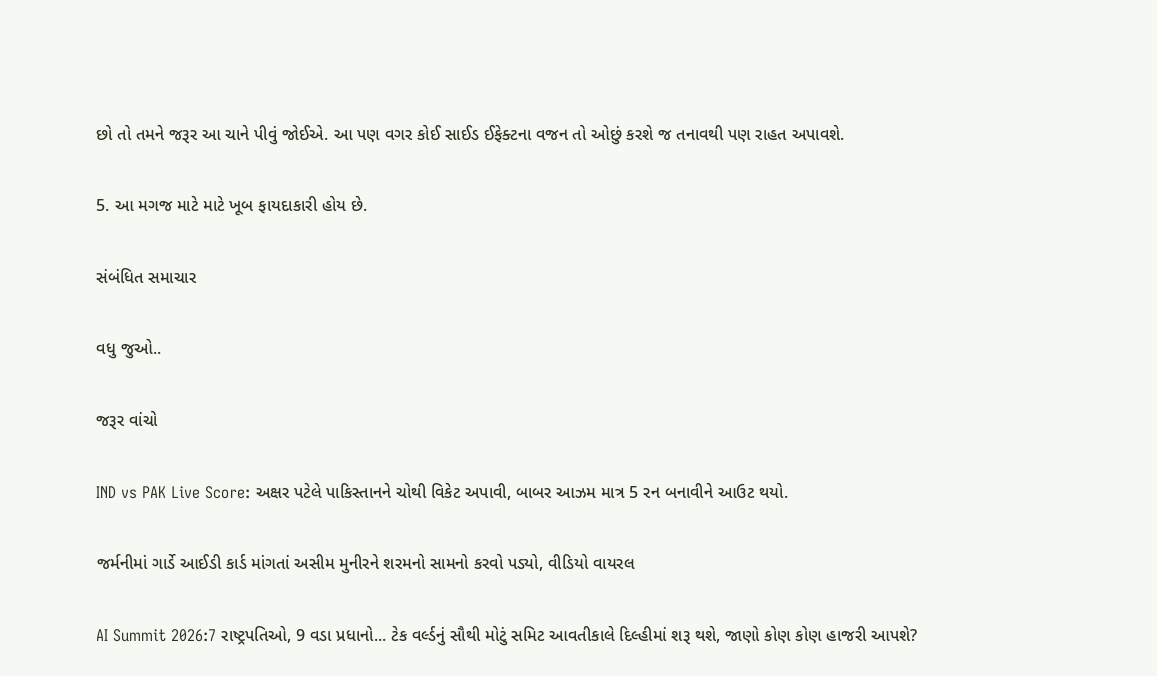છો તો તમને જરૂર આ ચાને પીવું જોઈએ. આ પણ વગર કોઈ સાઈડ ઈફેક્ટના વજન તો ઓછું કરશે જ તનાવથી પણ રાહત અપાવશે.

5. આ મગજ માટે માટે ખૂબ ફાયદાકારી હોય છે.

સંબંધિત સમાચાર

વધુ જુઓ..

જરૂર વાંચો

IND vs PAK Live Score: અક્ષર પટેલે પાકિસ્તાનને ચોથી વિકેટ અપાવી, બાબર આઝમ માત્ર 5 રન બનાવીને આઉટ થયો.

જર્મનીમાં ગાર્ડે આઈડી કાર્ડ માંગતાં અસીમ મુનીરને શરમનો સામનો કરવો પડ્યો, વીડિયો વાયરલ

AI Summit 2026:7 રાષ્ટ્રપતિઓ, 9 વડા પ્રધાનો... ટેક વર્લ્ડનું સૌથી મોટું સમિટ આવતીકાલે દિલ્હીમાં શરૂ થશે, જાણો કોણ કોણ હાજરી આપશે?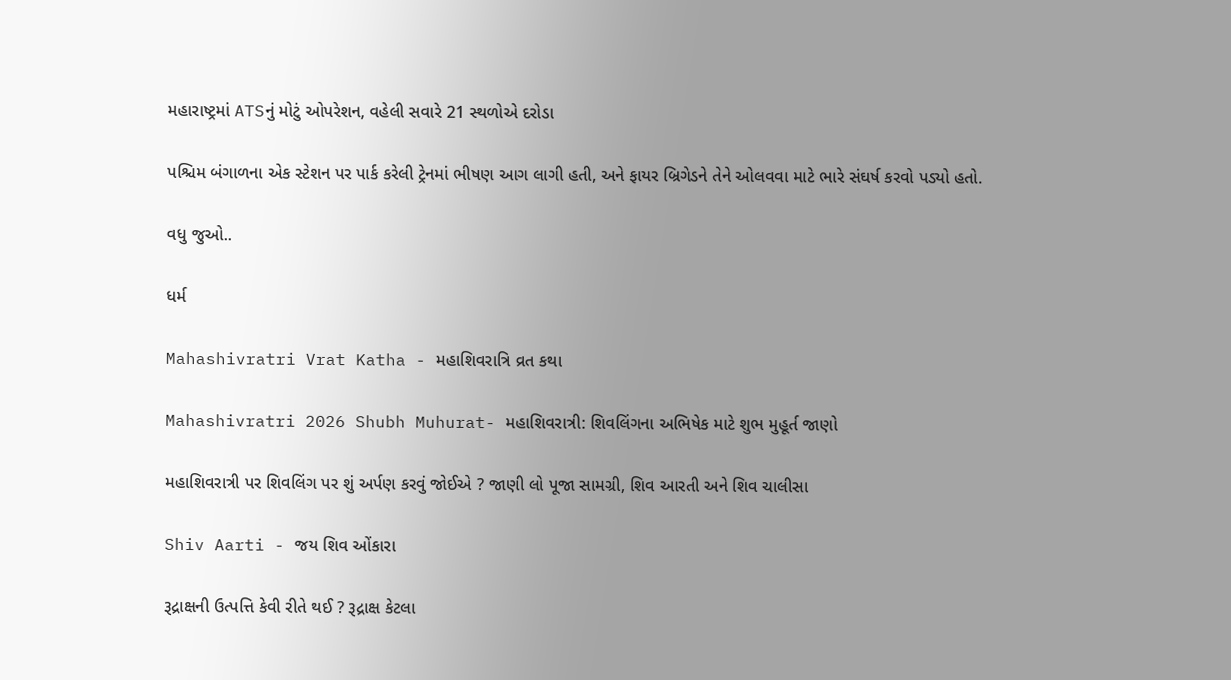મહારાષ્ટ્રમાં ATSનું મોટું ઓપરેશન, વહેલી સવારે 21 સ્થળોએ દરોડા

પશ્ચિમ બંગાળના એક સ્ટેશન પર પાર્ક કરેલી ટ્રેનમાં ભીષણ આગ લાગી હતી, અને ફાયર બ્રિગેડને તેને ઓલવવા માટે ભારે સંઘર્ષ કરવો પડ્યો હતો.

વધુ જુઓ..

ધર્મ

Mahashivratri Vrat Katha - મહાશિવરાત્રિ વ્રત કથા

Mahashivratri 2026 Shubh Muhurat- મહાશિવરાત્રી: શિવલિંગના અભિષેક માટે શુભ મુહૂર્ત જાણો

મહાશિવરાત્રી પર શિવલિંગ પર શું અર્પણ કરવું જોઈએ ? જાણી લો પૂજા સામગ્રી, શિવ આરતી અને શિવ ચાલીસા

Shiv Aarti - જય શિવ ઓંકારા

રૂદ્રાક્ષની ઉત્પત્તિ કેવી રીતે થઈ ? રૂદ્રાક્ષ કેટલા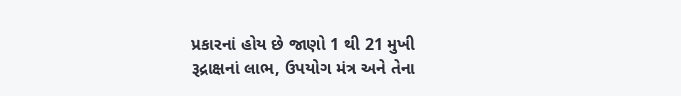પ્રકારનાં હોય છે જાણો 1 થી 21 મુખી રૂદ્રાક્ષનાં લાભ, ઉપયોગ મંત્ર અને તેના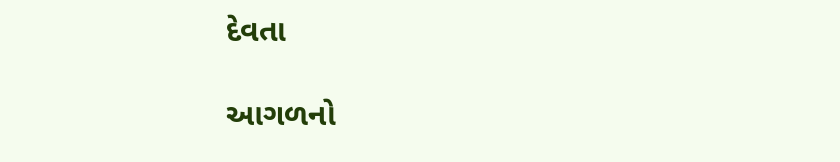દેવતા

આગળનો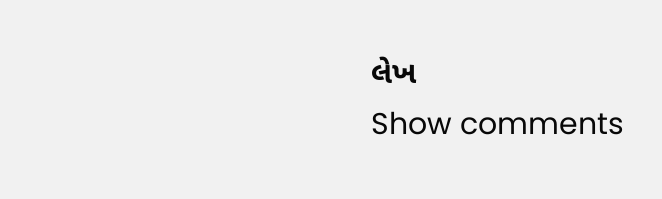લેખ
Show comments